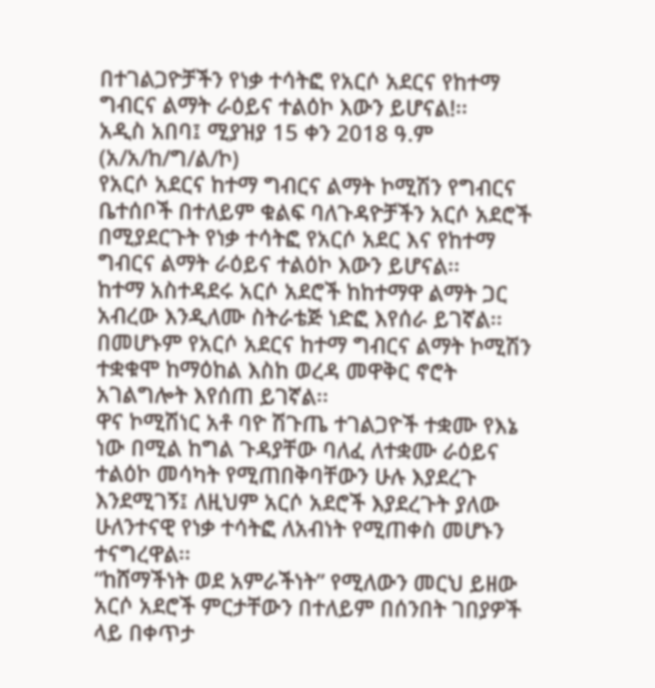በተገልጋዮቻችን የነቃ ተሳትፎ የአርሶ አደርና የከተማ ግብርና ልማት ራዕይና ተልዕኮ እውን ይሆናል!፡፡
አዲስ አበባ፤ ሚያዝያ 15 ቀን 2018 ዓ.ም (አ/አ/ከ/ግ/ል/ኮ)
የአርሶ አደርና ከተማ ግብርና ልማት ኮሚሽን የግብርና ቤተሰቦች በተለይም ቁልፍ ባለጉዳዮቻችን አርሶ አደሮች በሚያደርጉት የነቃ ተሳትፎ የአርሶ አደር እና የከተማ ግብርና ልማት ራዕይና ተልዕኮ እውን ይሆናል፡፡
ከተማ አስተዳደሩ አርሶ አደሮች ከከተማዋ ልማት ጋር አብረው እንዲለሙ ስትራቴጅ ነድፎ እየሰራ ይገኛል፡፡ በመሆኑም የአርሶ አደርና ከተማ ግብርና ልማት ኮሚሽን ተቋቁሞ ከማዕከል እስከ ወረዳ መዋቅር ኖሮት አገልግሎት እየሰጠ ይገኛል፡፡
ዋና ኮሚሽነር አቶ ባዮ ሽጉጤ ተገልጋዮች ተቋሙ የእኔ ነው በሚል ከግል ጉዳያቸው ባለፈ ለተቋሙ ራዕይና ተልዕኮ መሳካት የሚጠበቅባቸውን ሁሉ እያደረጉ እንደሚገኝ፤ ለዚህም አርሶ አደሮች እያደረጉት ያለው ሁለንተናዊ የነቃ ተሳትፎ ለአብነት የሚጠቀስ መሆኑን ተናግረዋል፡፡
“ከሸማችነት ወደ አምራችነት” የሚለውን መርህ ይዘው አርሶ አደሮች ምርታቸውን በተለይም በሰንበት ገበያዎች ላይ በቀጥታ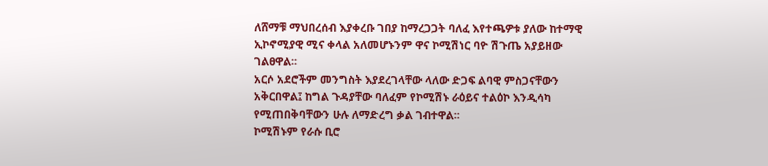ለሸማቹ ማህበረሰብ እያቀረቡ ገበያ ከማረጋጋት ባለፈ እየተጫዎቱ ያለው ከተማዊ ኢኮኖሚያዊ ሚና ቀላል አለመሆኑንም ዋና ኮሚሽነር ባዮ ሽጉጤ አያይዘው ገልፀዋል፡፡
አርሶ አደሮችም መንግስት እያደረገላቸው ላለው ድጋፍ ልባዊ ምስጋናቸውን አቅርበዋል፤ ከግል ጉዳያቸው ባለፈም የኮሚሽኑ ራዕይና ተልዕኮ እንዲሳካ የሚጠበቅባቸውን ሁሉ ለማድረግ ቃል ገብተዋል፡፡
ኮሚሽኑም የራሱ ቢሮ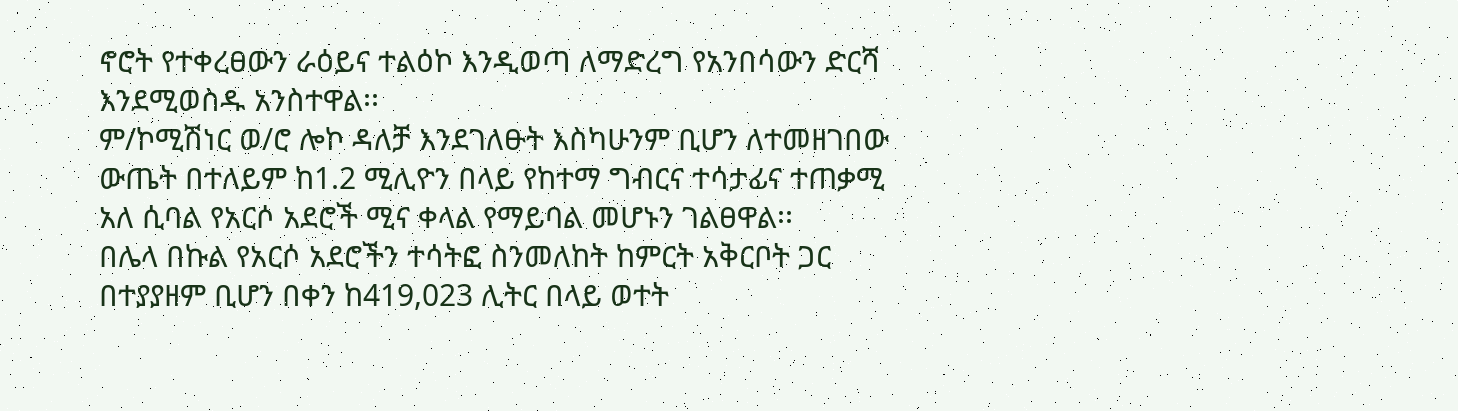ኖሮት የተቀረፀውን ራዕይና ተልዕኮ እንዲወጣ ለማድረግ የአንበሳውን ድርሻ እንደሚወስዱ አንስተዋል፡፡
ም/ኮሚሽነር ወ/ሮ ሎኮ ዳለቻ እንደገለፁት እስካሁንም ቢሆን ለተመዘገበው ውጤት በተለይም ከ1.2 ሚሊዮን በላይ የከተማ ግብርና ተሳታፊና ተጠቃሚ አለ ሲባል የአርሶ አደሮች ሚና ቀላል የማይባል መሆኑን ገልፀዋል፡፡
በሌላ በኩል የአርሶ አደሮችን ተሳትፎ ስንመለከት ከምርት አቅርቦት ጋር በተያያዘም ቢሆን በቀን ከ419,023 ሊትር በላይ ወተት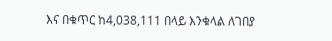እና በቁጥር ከ4,038,111 በላይ እንቁላል ለገበያ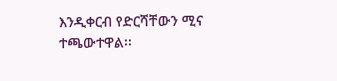እንዲቀርብ የድርሻቸውን ሚና ተጫውተዋል፡፡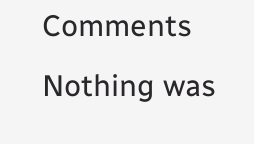Comments
Nothing was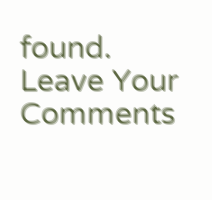found.
Leave Your Comments